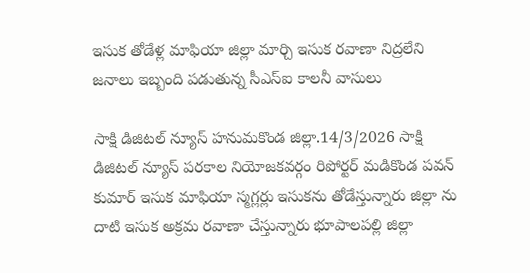ఇసుక తోడేళ్ల మాఫియా జిల్లా మార్చి ఇసుక రవాణా నిద్రలేని జనాలు ఇబ్బంది పడుతున్న సీఎస్ఐ కాలనీ వాసులు

సాక్షి డిజిటల్ న్యూస్ హనుమకొండ జిల్లా.14/3/2026 సాక్షి డిజిటల్ న్యూస్ పరకాల నియోజకవర్గం రిపోర్టర్ మడికొండ పవన్ కుమార్ ఇసుక మాఫియా స్మగ్లర్లు ఇసుకను తోడేస్తున్నారు జిల్లా ను దాటి ఇసుక అక్రమ రవాణా చేస్తున్నారు భూపాలపల్లి జిల్లా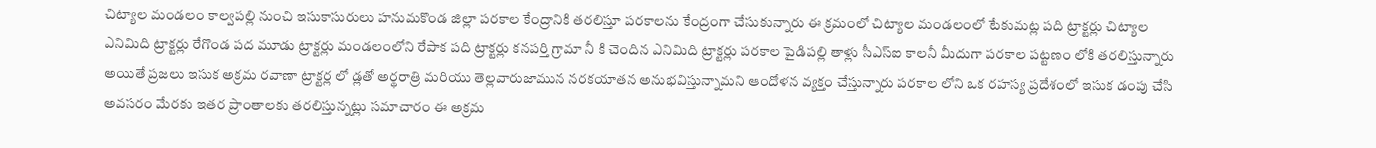చిట్యాల మండలం కాల్వపల్లి నుంచి ఇసుకాసురులు హనుమకొండ జిల్లా పరకాల కేంద్రానికి తరలిస్తూ పరకాలను కేంద్రంగా చేసుకున్నారు ఈ క్రమంలో చిట్యాల మండలంలో టేకుమట్ల పది ట్రాక్టర్లు చిట్యాల ఎనిమిది ట్రాక్టర్లు రేగొండ పద మూడు ట్రాక్టర్లు మండలంలోని రేపాక పది ట్రాక్టర్లు కనపర్తి గ్రామా నీ కి చెందిన ఎనిమిది ట్రాక్టర్లు పరకాల పైడిపల్లి తాళ్లు సీఎస్ఐ కాలనీ మీదుగా పరకాల పట్టణం లోకి తరలిస్తున్నారు అయితే ప్రజలు ఇసుక అక్రమ రవాణా ట్రాక్టర్ల లో డ్లతో అర్థరాత్రి మరియు తెల్లవారుజామున నరకయాతన అనుభవిస్తున్నామని ఆందోళన వ్యక్తం చేస్తున్నారు పరకాల లోని ఒక రహస్య ప్రదేశంలో ఇసుక డంపు చేసి అవసరం మేరకు ఇతర ప్రాంతాలకు తరలిస్తున్నట్లు సమాచారం ఈ అక్రమ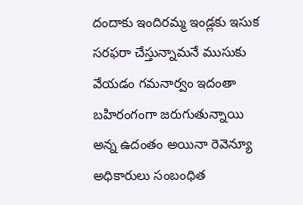దందాకు ఇందిరమ్మ ఇండ్లకు ఇసుక సరఫరా చేస్తున్నామనే ముసుకు వేయడం గమనార్వం ఇదంతా బహిరంగంగా జరుగుతున్నాయి అన్న ఉదంతం అయినా రెవెన్యూ అధికారులు సంబంధిత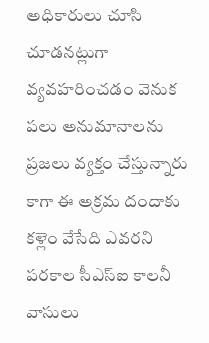అధికారులు చూసి చూడనట్లుగా వ్యవహరించడం వెనుక పలు అనుమానాలను ప్రజలు వ్యక్తం చేస్తున్నారు కాగా ఈ అక్రమ దందాకు కళ్లెం వేసేది ఎవరని పరకాల సీఎస్ఐ కాలనీ వాసులు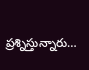ప్రశ్నిస్తున్నారు…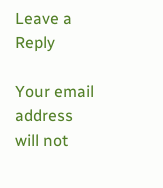Leave a Reply

Your email address will not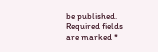be published. Required fields are marked *